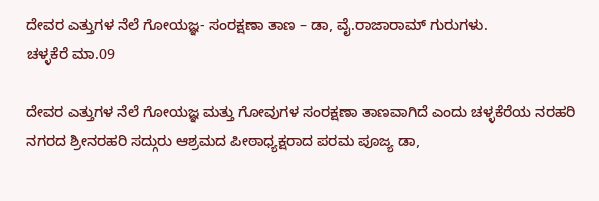ದೇವರ ಎತ್ತುಗಳ ನೆಲೆ ಗೋಯಜ್ಞ- ಸಂರಕ್ಷಣಾ ತಾಣ – ಡಾ, ವೈ.ರಾಜಾರಾಮ್ ಗುರುಗಳು.
ಚಳ್ಳಕೆರೆ ಮಾ.09

ದೇವರ ಎತ್ತುಗಳ ನೆಲೆ ಗೋಯಜ್ಞ ಮತ್ತು ಗೋವುಗಳ ಸಂರಕ್ಷಣಾ ತಾಣವಾಗಿದೆ ಎಂದು ಚಳ್ಳಕೆರೆಯ ನರಹರಿ ನಗರದ ಶ್ರೀನರಹರಿ ಸದ್ಗುರು ಆಶ್ರಮದ ಪೀಠಾಧ್ಯಕ್ಷರಾದ ಪರಮ ಪೂಜ್ಯ ಡಾ,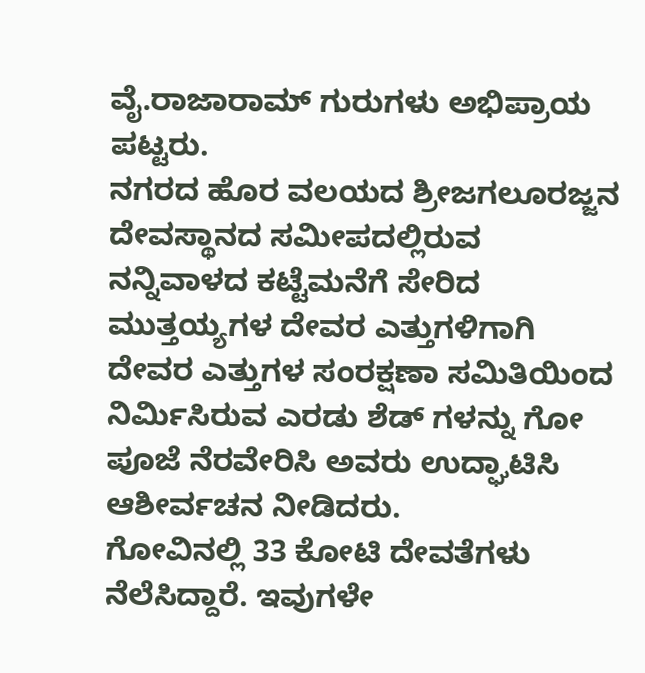ವೈ.ರಾಜಾರಾಮ್ ಗುರುಗಳು ಅಭಿಪ್ರಾಯ ಪಟ್ಟರು.
ನಗರದ ಹೊರ ವಲಯದ ಶ್ರೀಜಗಲೂರಜ್ಜನ ದೇವಸ್ಥಾನದ ಸಮೀಪದಲ್ಲಿರುವ ನನ್ನಿವಾಳದ ಕಟ್ಟೆಮನೆಗೆ ಸೇರಿದ ಮುತ್ತಯ್ಯಗಳ ದೇವರ ಎತ್ತುಗಳಿಗಾಗಿ ದೇವರ ಎತ್ತುಗಳ ಸಂರಕ್ಷಣಾ ಸಮಿತಿಯಿಂದ ನಿರ್ಮಿಸಿರುವ ಎರಡು ಶೆಡ್ ಗಳನ್ನು ಗೋ ಪೂಜೆ ನೆರವೇರಿಸಿ ಅವರು ಉದ್ಘಾಟಿಸಿ ಆಶೀರ್ವಚನ ನೀಡಿದರು.
ಗೋವಿನಲ್ಲಿ 33 ಕೋಟಿ ದೇವತೆಗಳು ನೆಲೆಸಿದ್ದಾರೆ. ಇವುಗಳೇ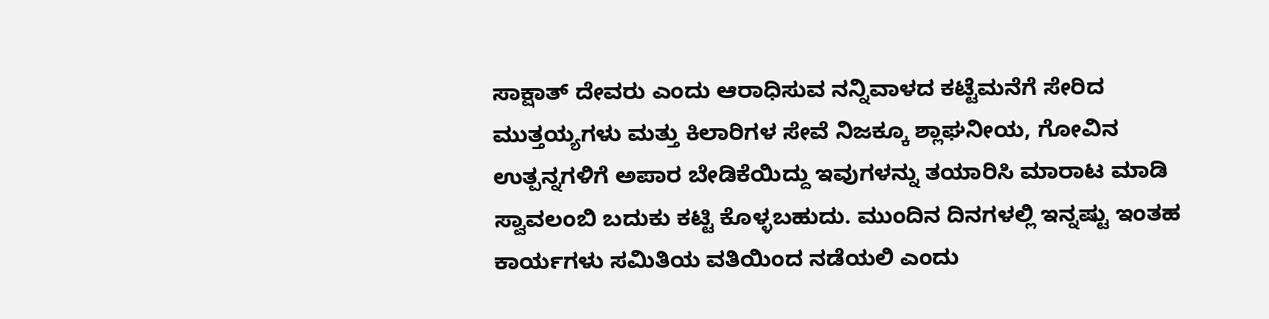ಸಾಕ್ಷಾತ್ ದೇವರು ಎಂದು ಆರಾಧಿಸುವ ನನ್ನಿವಾಳದ ಕಟ್ಟೆಮನೆಗೆ ಸೇರಿದ ಮುತ್ತಯ್ಯಗಳು ಮತ್ತು ಕಿಲಾರಿಗಳ ಸೇವೆ ನಿಜಕ್ಕೂ ಶ್ಲಾಘನೀಯ, ಗೋವಿನ ಉತ್ಪನ್ನಗಳಿಗೆ ಅಪಾರ ಬೇಡಿಕೆಯಿದ್ದು ಇವುಗಳನ್ನು ತಯಾರಿಸಿ ಮಾರಾಟ ಮಾಡಿ ಸ್ವಾವಲಂಬಿ ಬದುಕು ಕಟ್ಟಿ ಕೊಳ್ಳಬಹುದು. ಮುಂದಿನ ದಿನಗಳಲ್ಲಿ ಇನ್ನಷ್ಟು ಇಂತಹ ಕಾರ್ಯಗಳು ಸಮಿತಿಯ ವತಿಯಿಂದ ನಡೆಯಲಿ ಎಂದು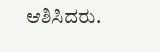ಆಶಿಸಿದರು.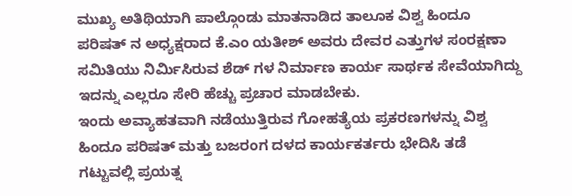ಮುಖ್ಯ ಅತಿಥಿಯಾಗಿ ಪಾಲ್ಗೊಂಡು ಮಾತನಾಡಿದ ತಾಲೂಕ ವಿಶ್ವ ಹಿಂದೂ ಪರಿಷತ್ ನ ಅಧ್ಯಕ್ಷರಾದ ಕೆ.ಎಂ ಯತೀಶ್ ಅವರು ದೇವರ ಎತ್ತುಗಳ ಸಂರಕ್ಷಣಾ ಸಮಿತಿಯು ನಿರ್ಮಿಸಿರುವ ಶೆಡ್ ಗಳ ನಿರ್ಮಾಣ ಕಾರ್ಯ ಸಾರ್ಥಕ ಸೇವೆಯಾಗಿದ್ದು ಇದನ್ನು ಎಲ್ಲರೂ ಸೇರಿ ಹೆಚ್ಚು ಪ್ರಚಾರ ಮಾಡಬೇಕು.
ಇಂದು ಅವ್ಯಾಹತವಾಗಿ ನಡೆಯುತ್ತಿರುವ ಗೋಹತ್ಯೆಯ ಪ್ರಕರಣಗಳನ್ನು ವಿಶ್ವ ಹಿಂದೂ ಪರಿಷತ್ ಮತ್ತು ಬಜರಂಗ ದಳದ ಕಾರ್ಯಕರ್ತರು ಭೇದಿಸಿ ತಡೆ ಗಟ್ಟುವಲ್ಲಿ ಪ್ರಯತ್ನ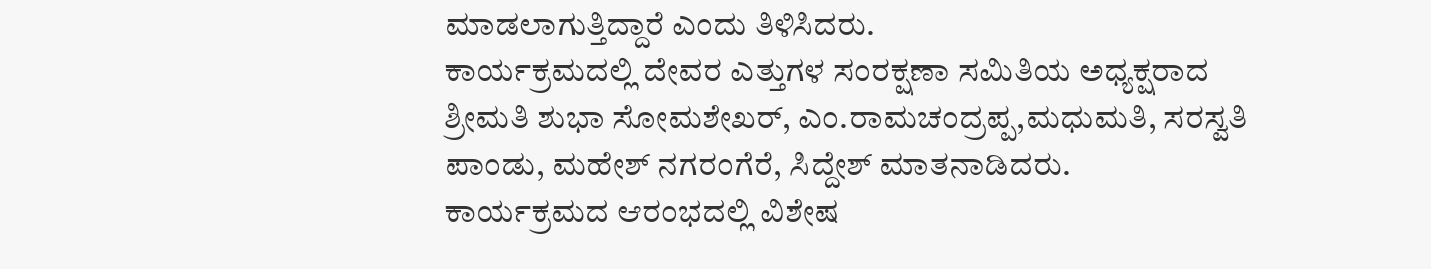ಮಾಡಲಾಗುತ್ತಿದ್ದಾರೆ ಎಂದು ತಿಳಿಸಿದರು.
ಕಾರ್ಯಕ್ರಮದಲ್ಲಿ ದೇವರ ಎತ್ತುಗಳ ಸಂರಕ್ಷಣಾ ಸಮಿತಿಯ ಅಧ್ಯಕ್ಷರಾದ ಶ್ರೀಮತಿ ಶುಭಾ ಸೋಮಶೇಖರ್, ಎಂ.ರಾಮಚಂದ್ರಪ್ಪ,ಮಧುಮತಿ, ಸರಸ್ವತಿ ಪಾಂಡು, ಮಹೇಶ್ ನಗರಂಗೆರೆ, ಸಿದ್ದೇಶ್ ಮಾತನಾಡಿದರು.
ಕಾರ್ಯಕ್ರಮದ ಆರಂಭದಲ್ಲಿ ವಿಶೇಷ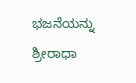ಭಜನೆಯನ್ನು ಶ್ರೀರಾಧಾ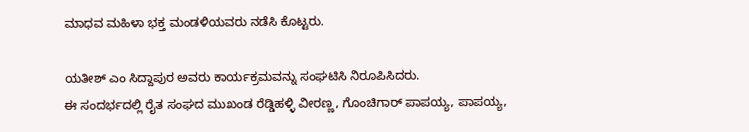ಮಾಧವ ಮಹಿಳಾ ಭಕ್ತ ಮಂಡಳಿಯವರು ನಡೆಸಿ ಕೊಟ್ಟರು.

ಯತೀಶ್ ಎಂ ಸಿದ್ದಾಪುರ ಅವರು ಕಾರ್ಯಕ್ರಮವನ್ನು ಸಂಘಟಿಸಿ ನಿರೂಪಿಸಿದರು.
ಈ ಸಂದರ್ಭದಲ್ಲಿ ರೈತ ಸಂಘದ ಮುಖಂಡ ರೆಡ್ಡಿಹಳ್ಳಿ ವೀರಣ್ಣ, ಗೊಂಚಿಗಾರ್ ಪಾಪಯ್ಯ, ಪಾಪಯ್ಯ,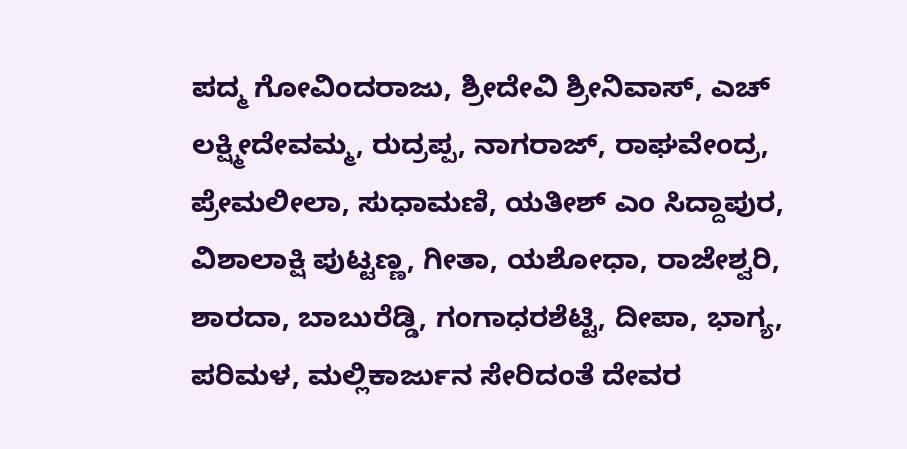ಪದ್ಮ ಗೋವಿಂದರಾಜು, ಶ್ರೀದೇವಿ ಶ್ರೀನಿವಾಸ್, ಎಚ್ ಲಕ್ಷ್ಮೀದೇವಮ್ಮ, ರುದ್ರಪ್ಪ, ನಾಗರಾಜ್, ರಾಘವೇಂದ್ರ, ಪ್ರೇಮಲೀಲಾ, ಸುಧಾಮಣಿ, ಯತೀಶ್ ಎಂ ಸಿದ್ದಾಪುರ, ವಿಶಾಲಾಕ್ಷಿ ಪುಟ್ಟಣ್ಣ, ಗೀತಾ, ಯಶೋಧಾ, ರಾಜೇಶ್ವರಿ, ಶಾರದಾ, ಬಾಬುರೆಡ್ಡಿ, ಗಂಗಾಧರಶೆಟ್ಟಿ, ದೀಪಾ, ಭಾಗ್ಯ, ಪರಿಮಳ, ಮಲ್ಲಿಕಾರ್ಜುನ ಸೇರಿದಂತೆ ದೇವರ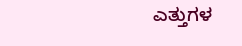ಎತ್ತುಗಳ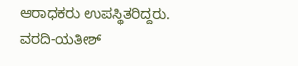ಆರಾಧಕರು ಉಪಸ್ಥಿತರಿದ್ದರು.
ವರದಿ-ಯತೀಶ್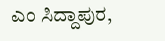ಎಂ ಸಿದ್ದಾಪುರ,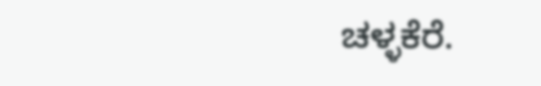ಚಳ್ಳಕೆರೆ.